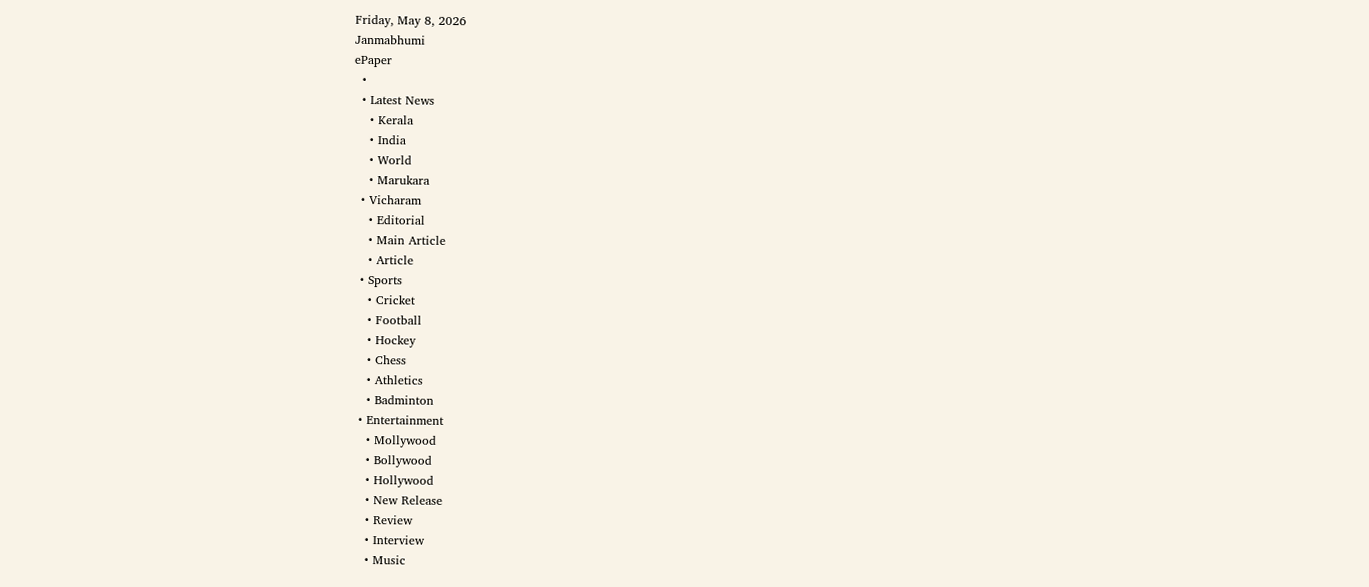Friday, May 8, 2026
Janmabhumi
ePaper
  •
  • Latest News
    • Kerala
    • India
    • World
    • Marukara
  • Vicharam
    • Editorial
    • Main Article
    • Article
  • Sports
    • Cricket
    • Football
    • Hockey
    • Chess
    • Athletics
    • Badminton
  • Entertainment
    • Mollywood
    • Bollywood
    • Hollywood
    • New Release
    • Review
    • Interview
    • Music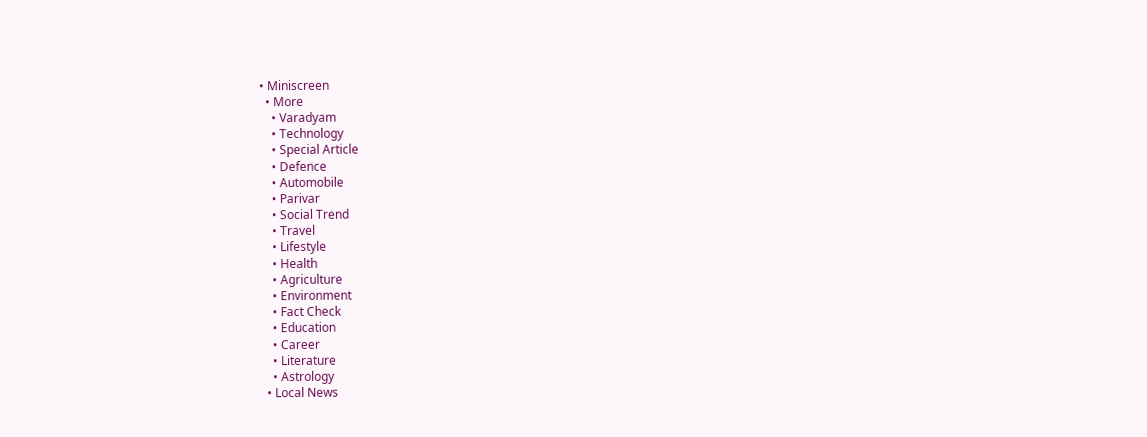• Miniscreen
  • More
    • Varadyam
    • Technology
    • Special Article
    • Defence
    • Automobile
    • Parivar
    • Social Trend
    • Travel
    • Lifestyle
    • Health
    • Agriculture
    • Environment
    • Fact Check
    • Education
    • Career
    • Literature
    • Astrology
  • Local News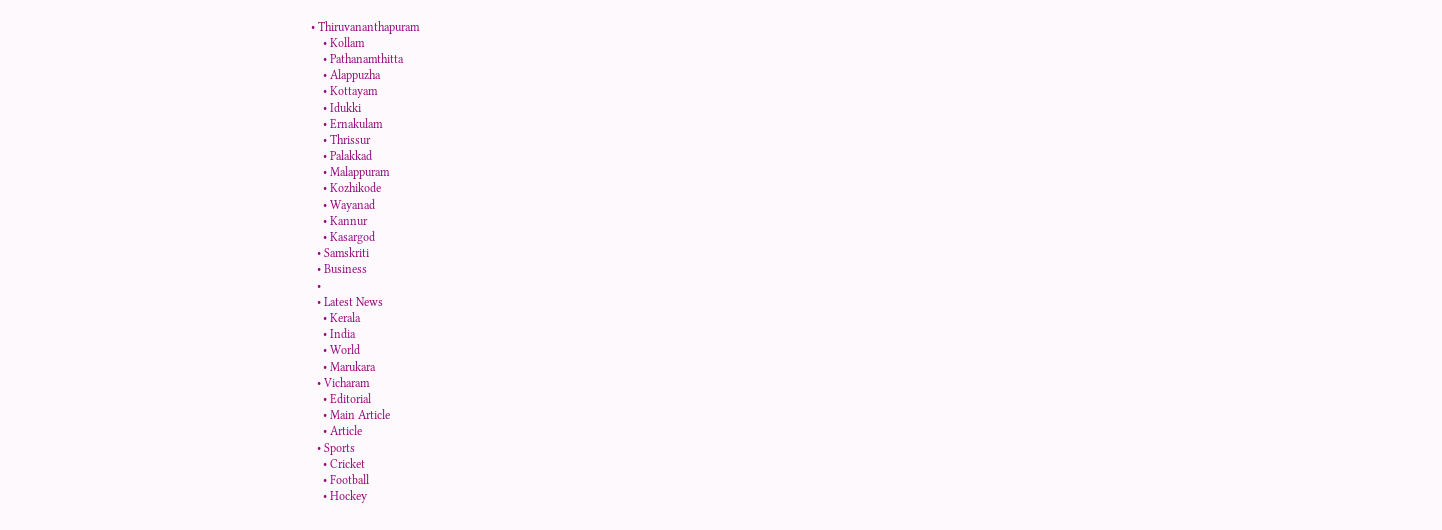• Thiruvananthapuram
    • Kollam
    • Pathanamthitta
    • Alappuzha
    • Kottayam
    • Idukki
    • Ernakulam
    • Thrissur
    • Palakkad
    • Malappuram
    • Kozhikode
    • Wayanad
    • Kannur
    • Kasargod
  • Samskriti
  • Business
  •
  • Latest News
    • Kerala
    • India
    • World
    • Marukara
  • Vicharam
    • Editorial
    • Main Article
    • Article
  • Sports
    • Cricket
    • Football
    • Hockey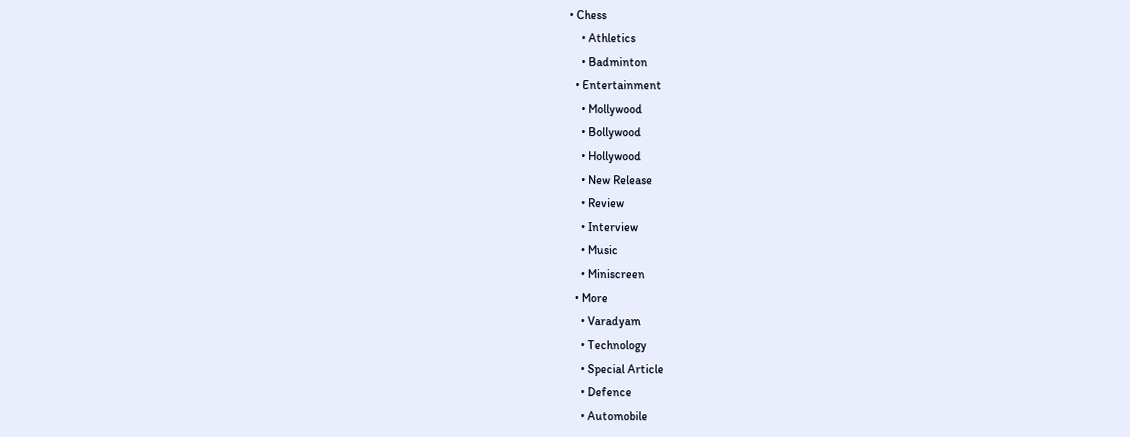• Chess
    • Athletics
    • Badminton
  • Entertainment
    • Mollywood
    • Bollywood
    • Hollywood
    • New Release
    • Review
    • Interview
    • Music
    • Miniscreen
  • More
    • Varadyam
    • Technology
    • Special Article
    • Defence
    • Automobile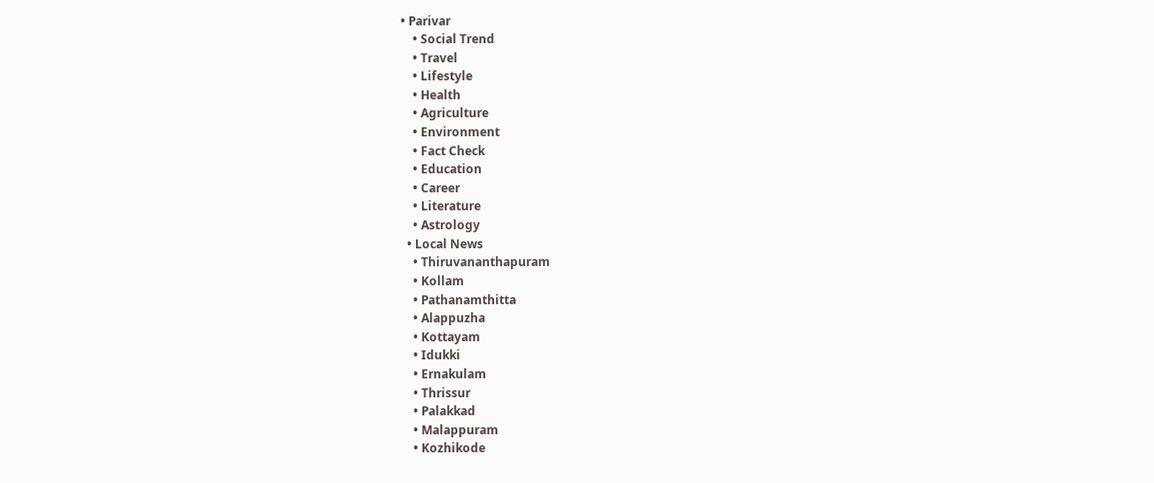• Parivar
    • Social Trend
    • Travel
    • Lifestyle
    • Health
    • Agriculture
    • Environment
    • Fact Check
    • Education
    • Career
    • Literature
    • Astrology
  • Local News
    • Thiruvananthapuram
    • Kollam
    • Pathanamthitta
    • Alappuzha
    • Kottayam
    • Idukki
    • Ernakulam
    • Thrissur
    • Palakkad
    • Malappuram
    • Kozhikode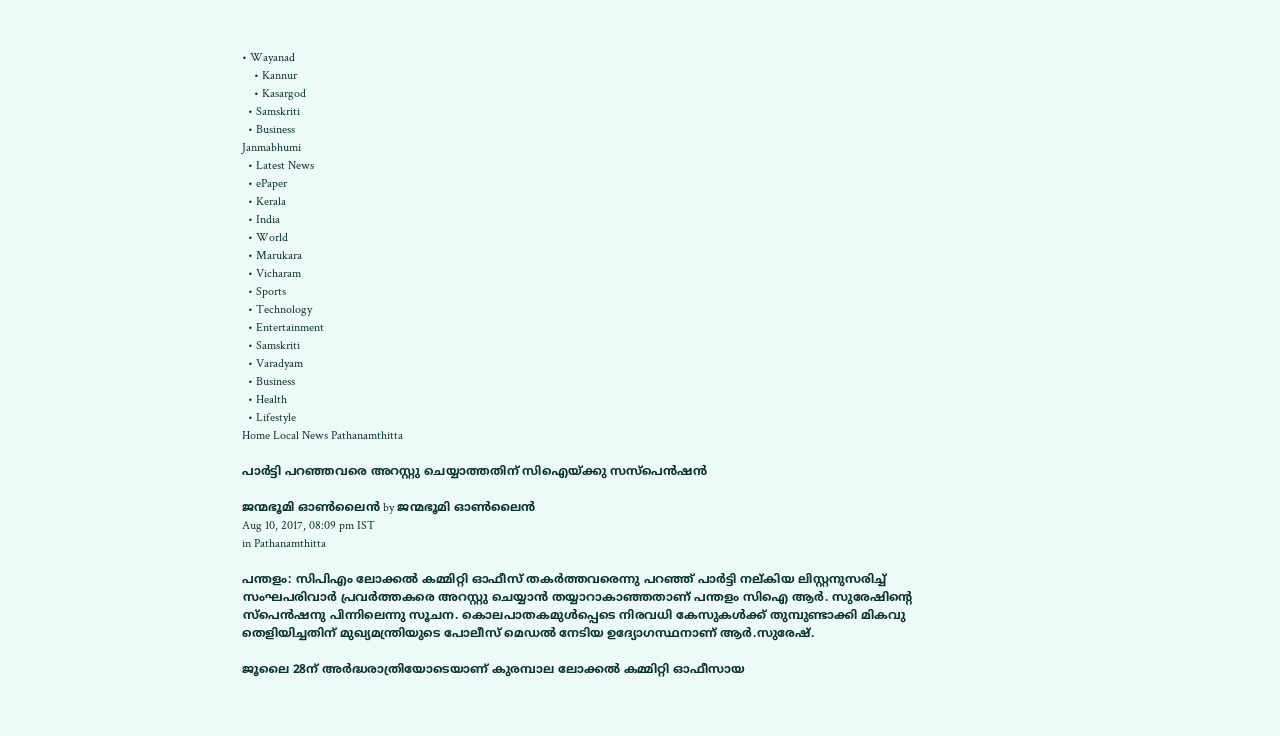• Wayanad
    • Kannur
    • Kasargod
  • Samskriti
  • Business
Janmabhumi
  • Latest News
  • ePaper
  • Kerala
  • India
  • World
  • Marukara
  • Vicharam
  • Sports
  • Technology
  • Entertainment
  • Samskriti
  • Varadyam
  • Business
  • Health
  • Lifestyle
Home Local News Pathanamthitta

പാര്‍ട്ടി പറഞ്ഞവരെ അറസ്റ്റു ചെയ്യാത്തതിന് സിഐയ്‌ക്കു സസ്‌പെന്‍ഷന്‍

ജന്മഭൂമി ഓണ്‍ലൈന്‍ by ജന്മഭൂമി ഓണ്‍ലൈന്‍
Aug 10, 2017, 08:09 pm IST
in Pathanamthitta

പന്തളം: സിപിഎം ലോക്കല്‍ കമ്മിറ്റി ഓഫീസ് തകര്‍ത്തവരെന്നു പറഞ്ഞ് പാര്‍ട്ടി നല്കിയ ലിസ്റ്റനുസരിച്ച് സംഘപരിവാര്‍ പ്രവര്‍ത്തകരെ അറസ്റ്റു ചെയ്യാന്‍ തയ്യാറാകാഞ്ഞതാണ് പന്തളം സിഐ ആര്‍. സുരേഷിന്റെ സ്‌പെന്‍ഷനു പിന്നിലെന്നു സൂചന. കൊലപാതകമുള്‍പ്പെടെ നിരവധി കേസുകള്‍ക്ക് തുമ്പുണ്ടാക്കി മികവു തെളിയിച്ചതിന് മുഖ്യമന്ത്രിയുടെ പോലീസ് മെഡല്‍ നേടിയ ഉദ്യോഗസ്ഥനാണ് ആര്‍.സുരേഷ്.

ജൂലൈ 28ന് അര്‍ദ്ധരാത്രിയോടെയാണ് കുരമ്പാല ലോക്കല്‍ കമ്മിറ്റി ഓഫീസായ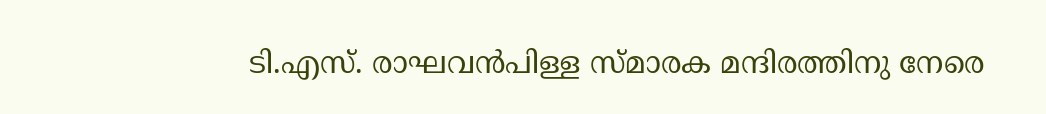ടി.എസ്. രാഘവന്‍പിള്ള സ്മാരക മന്ദിരത്തിനു നേരെ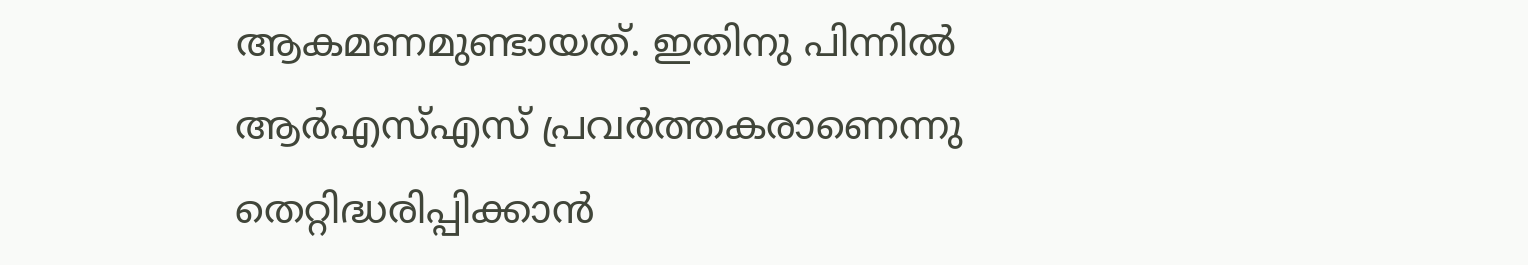ആകമണമുണ്ടായത്. ഇതിനു പിന്നില്‍ ആര്‍എസ്എസ് പ്രവര്‍ത്തകരാണെന്നു തെറ്റിദ്ധരിപ്പിക്കാന്‍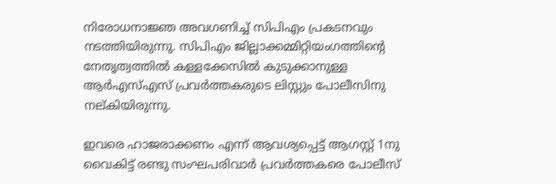നിരോധനാജ്ഞ അവഗണിച്ച് സിപിഎം പ്രകടനവും നടത്തിയിരുന്നു. സിപിഎം ജില്ലാക്കമ്മിറ്റിയംഗത്തിന്റെ നേതൃത്വത്തില്‍ കള്ളക്കേസില്‍ കുടുക്കാനുള്ള ആര്‍എസ്എസ് പ്രവര്‍ത്തകരുടെ ലിസ്റ്റും പോലീസിനു നല്കിയിരുന്നു.

ഇവരെ ഹാജരാക്കണം എന്ന് ആവശ്യപ്പെട്ട് ആഗസ്റ്റ് 1നു വൈകിട്ട് രണ്ടു സംഘപരിവാര്‍ പ്രവര്‍ത്തകരെ പോലീസ്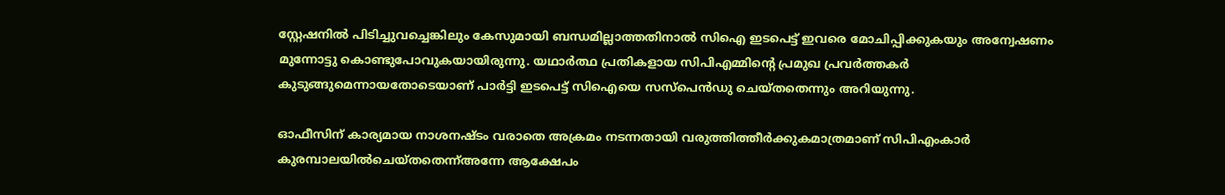സ്റ്റേഷനില്‍ പിടിച്ചുവച്ചെങ്കിലും കേസുമായി ബന്ധമില്ലാത്തതിനാല്‍ സിഐ ഇടപെട്ട് ഇവരെ മോചിപ്പിക്കുകയും അന്വേഷണം മുന്നോട്ടു കൊണ്ടുപോവുകയായിരുന്നു. യഥാര്‍ത്ഥ പ്രതികളായ സിപിഎമ്മിന്റെ പ്രമുഖ പ്രവര്‍ത്തകര്‍ കുടുങ്ങുമെന്നായതോടെയാണ് പാര്‍ട്ടി ഇടപെട്ട് സിഐയെ സസ്‌പെന്‍ഡു ചെയ്തതെന്നും അറിയുന്നു.

ഓഫീസിന് കാര്യമായ നാശനഷ്ടം വരാതെ അക്രമം നടന്നതായി വരുത്തിത്തീര്‍ക്കുകമാത്രമാണ് സിപിഎംകാര്‍ കുരമ്പാലയില്‍ചെയ്തതെന്ന്അന്നേ ആക്ഷേപം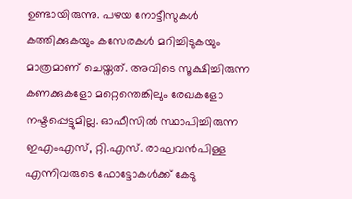ഉണ്ടായിരുന്നു. പഴയ നോട്ടീസുകള്‍ കത്തിക്കുകയും കസേരകള്‍ മറിച്ചിടുകയും മാത്രമാണ് ചെയ്തത്. അവിടെ സൂക്ഷിച്ചിരുന്ന കണക്കുകളോ മറ്റെന്തെങ്കിലും രേഖകളോ നഷ്ടപ്പെട്ടുമില്ല. ഓഫീസില്‍ സ്ഥാപിച്ചിരുന്ന ഇഎംഎസ്, റ്റി.എസ്. രാഘവന്‍പിള്ള എന്നിവരുടെ ഫോട്ടോകള്‍ക്ക് കേടു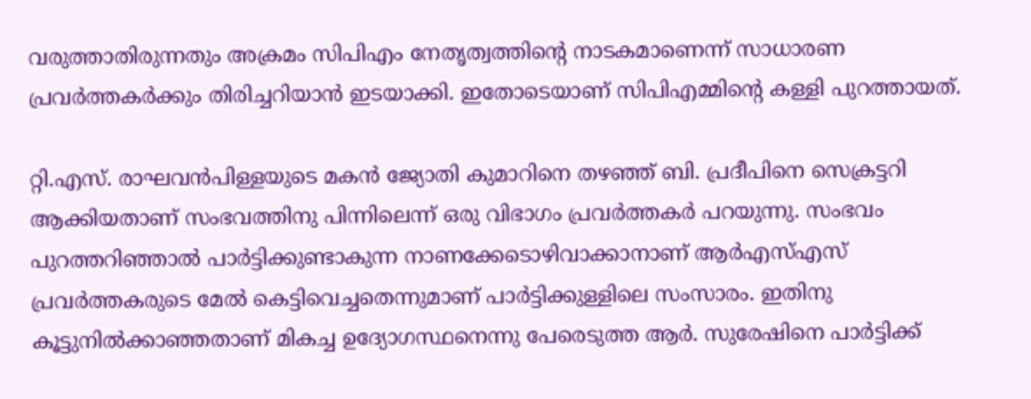വരുത്താതിരുന്നതും അക്രമം സിപിഎം നേതൃത്വത്തിന്റെ നാടകമാണെന്ന് സാധാരണ പ്രവര്‍ത്തകര്‍ക്കും തിരിച്ചറിയാന്‍ ഇടയാക്കി. ഇതോടെയാണ് സിപിഎമ്മിന്റെ കള്ളി പുറത്തായത്.

റ്റി.എസ്. രാഘവന്‍പിള്ളയുടെ മകന്‍ ജ്യോതി കുമാറിനെ തഴഞ്ഞ് ബി. പ്രദീപിനെ സെക്രട്ടറി ആക്കിയതാണ് സംഭവത്തിനു പിന്നിലെന്ന് ഒരു വിഭാഗം പ്രവര്‍ത്തകര്‍ പറയുന്നു. സംഭവം പുറത്തറിഞ്ഞാല്‍ പാര്‍ട്ടിക്കുണ്ടാകുന്ന നാണക്കേടൊഴിവാക്കാനാണ് ആര്‍എസ്എസ് പ്രവര്‍ത്തകരുടെ മേല്‍ കെട്ടിവെച്ചതെന്നുമാണ് പാര്‍ട്ടിക്കുള്ളിലെ സംസാരം. ഇതിനു കൂട്ടുനില്‍ക്കാഞ്ഞതാണ് മികച്ച ഉദ്യോഗസ്ഥനെന്നു പേരെടുത്ത ആര്‍. സുരേഷിനെ പാര്‍ട്ടിക്ക്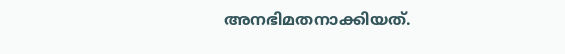അനഭിമതനാക്കിയത്.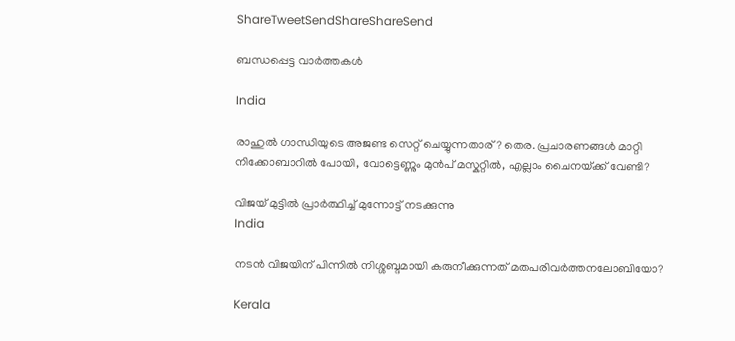ShareTweetSendShareShareSend

ബന്ധപ്പെട്ട വാര്‍ത്തകള്‍

India

രാഹുല്‍ ഗാന്ധിയുടെ അജണ്ട സെറ്റ് ചെയ്യുന്നതാര്? തെര. പ്രചാരണങ്ങള്‍ മാറ്റി നിക്കോബാറില്‍ പോയി, വോട്ടെണ്ണും മുന്‍പ് മസ്കറ്റില്‍, എല്ലാം ചൈനയ്‌ക്ക് വേണ്ടി?

വിജയ് മുട്ടില്‍ പ്രാര്‍ത്ഥിച്ച് മുന്നോട്ട് നടക്കുന്നു
India

നടന്‍ വിജയിന് പിന്നില്‍ നിശ്ശബ്ദമായി കരുനീക്കുന്നത് മതപരിവര്‍ത്തനലോബിയോ?

Kerala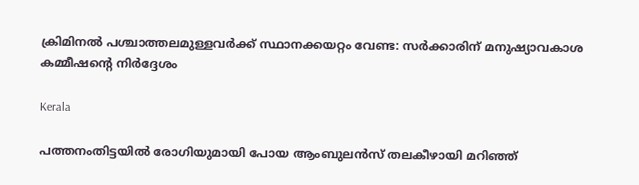ക്രിമിനല്‍ പശ്ചാത്തലമുള്ളവര്‍ക്ക് സ്ഥാനക്കയറ്റം വേണ്ട: സര്‍ക്കാരിന് മനുഷ്യാവകാശ കമ്മീഷന്റെ നിര്‍ദ്ദേശം

Kerala

പത്തനംതിട്ടയില്‍ രോഗിയുമായി പോയ ആംബുലന്‍സ് തലകീഴായി മറിഞ്ഞ്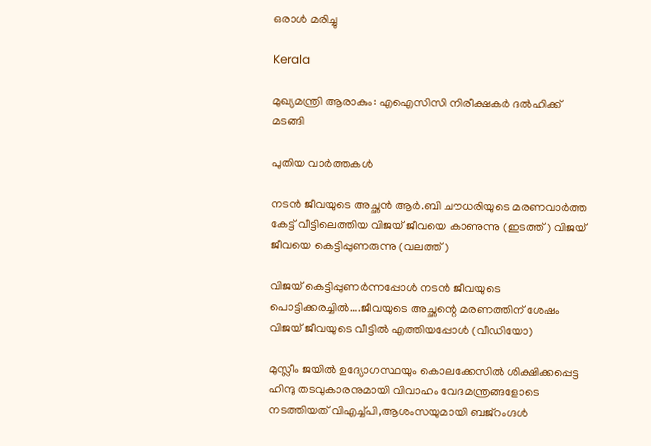ഒരാള്‍ മരിച്ചു

Kerala

മുഖ്യമന്ത്രി ആരാകും: എഐസിസി നിരീക്ഷകര്‍ ദല്‍ഹിക്ക് മടങ്ങി

പുതിയ വാര്‍ത്തകള്‍

നടന്‍ ജീവയുടെ അച്ഛന്‍ ആര്‍.ബി ചൗധരിയുടെ മരണവാര്‍ത്ത കേട്ട് വീട്ടിലെത്തിയ വിജയ് ജീവയെ കാണുന്നു (ഇടത്ത്) വിജയ് ജീവയെ കെട്ടിപ്പുണരുന്നു (വലത്ത്)

വിജയ് കെട്ടിപ്പുണര്‍ന്നപ്പോള്‍ നടന്‍ ജീവയുടെ പൊട്ടിക്കരച്ചില്‍….ജീവയുടെ അച്ഛന്റെ മരണത്തിന് ശേഷം വിജയ് ജീവയുടെ വീട്ടില്‍ എത്തിയപ്പോള്‍ (വീഡിയോ)

മുസ്ലീം ജയില്‍ ഉദ്യോഗസ്ഥയും കൊലക്കേസില്‍ ശിക്ഷിക്കപ്പെട്ട ഹിന്ദു തടവുകാരനുമായി വിവാഹം വേദമന്ത്രങ്ങളോടെ നടത്തിയത് വിഎച്ച്പി,ആശംസയുമായി ബജ്‌റംഗ്ദള്‍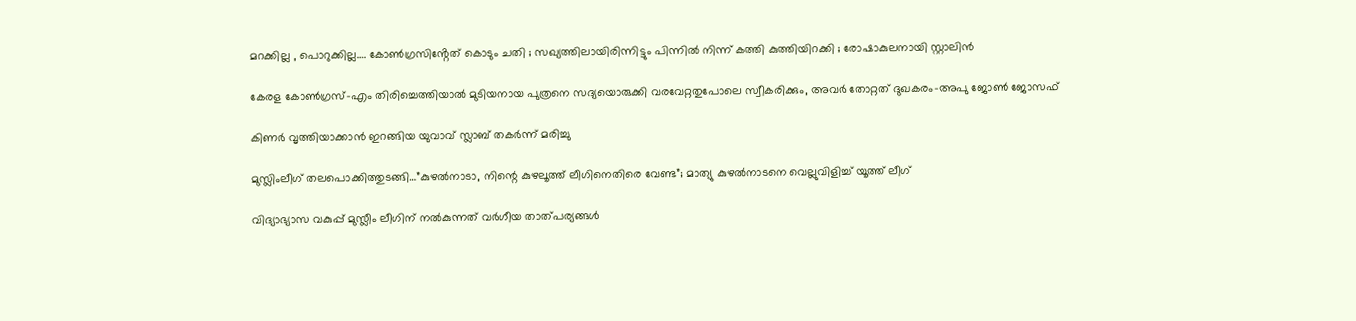മറക്കില്ല , പൊറുക്കില്ല…. കോൺഗ്രസിൻ്റേത് കൊടും ചതി ; സഖ്യത്തിലായിരിന്നിട്ടും പിന്നിൽ നിന്ന് കത്തി കുത്തിയിറക്കി ; രോഷാകുലനായി സ്റ്റാലിൻ

കേരള കോണ്‍ഗ്രസ്-എം തിരിച്ചെത്തിയാല്‍ മുടിയനായ പുത്രനെ സദ്യയൊരുക്കി വരവേറ്റതുപോലെ സ്വീകരിക്കും, അവര്‍ തോറ്റത് ദുഖകരം-അപു ജോണ്‍ ജോസഫ്

കിണര്‍ വൃത്തിയാക്കാന്‍ ഇറങ്ങിയ യുവാവ് സ്ലാബ് തകര്‍ന്ന് മരിച്ചു

മുസ്ലിംലീഗ് തലപൊക്കിത്തുടങ്ങി…”കുഴൽനാടാ, നിന്റെ കുഴലൂത്ത് ലീഗിനെതിരെ വേണ്ട”; മാത്യു കുഴൽനാടനെ വെല്ലുവിളിച്ച് യൂത്ത് ലീഗ്

വിദ്യാഭ്യാസ വകുപ്പ് മുസ്ലീം ലീഗിന് നല്‍കുന്നത് വര്‍ഗീയ താത്പര്യങ്ങള്‍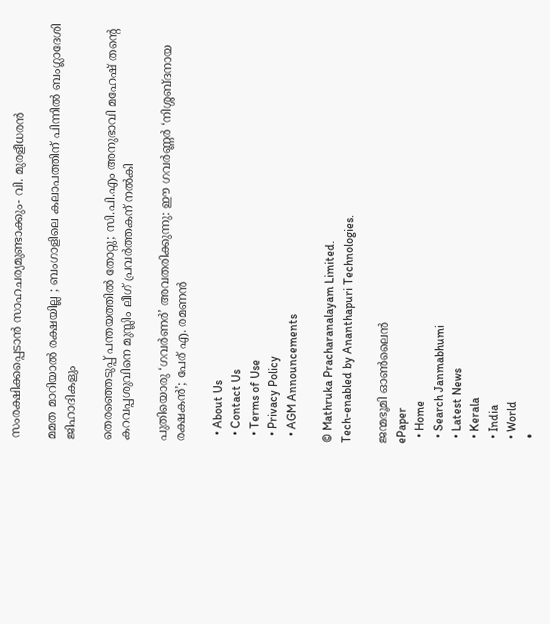സംരക്ഷിക്കപ്പെടാന്‍ സാഹചര്യമുണ്ടാക്കും- വി. മുരളീധരന്‍

മമത മാറിയാൽ രക്ഷയില്ല ; ബംഗാളിലെ കലാപത്തിന് പിന്നിൽ ബംഗ്ലാദേശി ജിഹാദികളും

തെരഞ്ഞെടുപ്പ് പന്തയത്തില്‍ തോറ്റു; സി.പി.എം അനുഭാവി മഹേഷ് തന്റെ കറവപ്പശുവിനെ മുസ്ലിം ലീഗ് പ്രവര്‍ത്തകന് നല്‍കി

പുതിയൊരു ‘ഗവർണർ’ അവതരിക്കുന്നു: ഈ ഗവർണ്ണർ ‘നിശ്ശബ്ദനായ രക്ഷകൻ’; പേര് എ. രമണൻ

  • About Us
  • Contact Us
  • Terms of Use
  • Privacy Policy
  • AGM Announcements

© Mathruka Pracharanalayam Limited.
Tech-enabled by Ananthapuri Technologies.

ജന്മഭൂമി ഓണ്‍ലൈന്‍
ePaper
  • Home
  • Search Janmabhumi
  • Latest News
  • Kerala
  • India
  • World
  •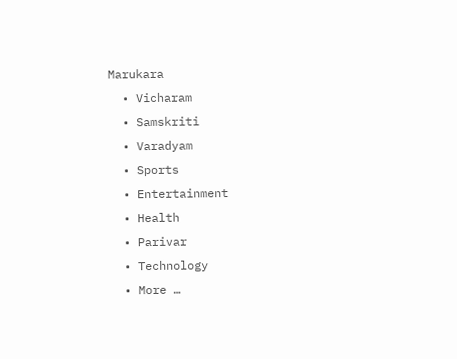Marukara
  • Vicharam
  • Samskriti
  • Varadyam
  • Sports
  • Entertainment
  • Health
  • Parivar
  • Technology
  • More …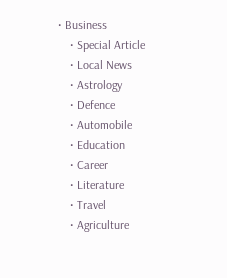• Business
    • Special Article
    • Local News
    • Astrology
    • Defence
    • Automobile
    • Education
    • Career
    • Literature
    • Travel
    • Agriculture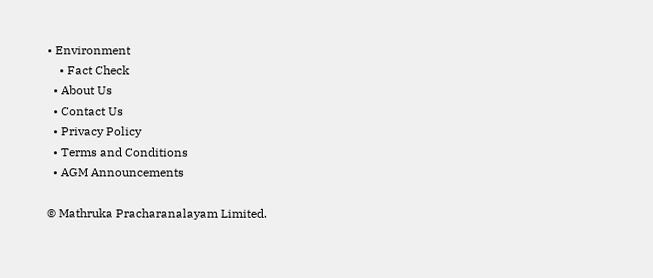• Environment
    • Fact Check
  • About Us
  • Contact Us
  • Privacy Policy
  • Terms and Conditions
  • AGM Announcements

© Mathruka Pracharanalayam Limited.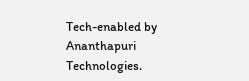Tech-enabled by Ananthapuri Technologies.